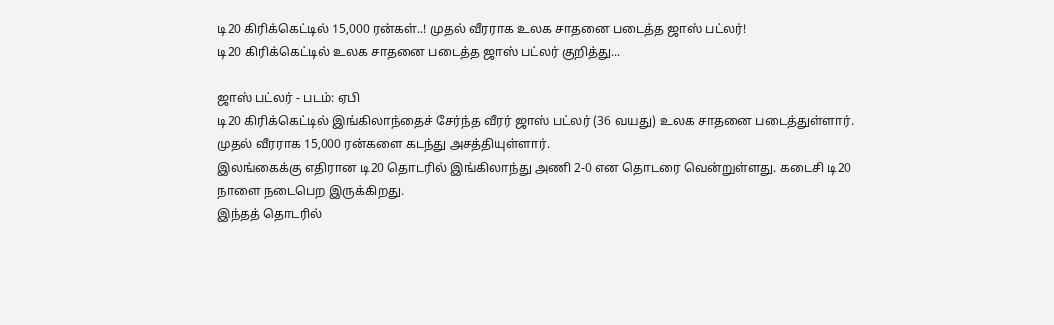டி20 கிரிக்கெட்டில் 15,000 ரன்கள்..! முதல் வீரராக உலக சாதனை படைத்த ஜாஸ் பட்லர்!
டி20 கிரிக்கெட்டில் உலக சாதனை படைத்த ஜாஸ் பட்லர் குறித்து...

ஜாஸ் பட்லர் - படம்: ஏபி
டி20 கிரிக்கெட்டில் இங்கிலாந்தைச் சேர்ந்த வீரர் ஜாஸ் பட்லர் (36 வயது) உலக சாதனை படைத்துள்ளார். முதல் வீரராக 15,000 ரன்களை கடந்து அசத்தியுள்ளார்.
இலங்கைக்கு எதிரான டி20 தொடரில் இங்கிலாந்து அணி 2-0 என தொடரை வென்றுள்ளது. கடைசி டி20 நாளை நடைபெற இருக்கிறது.
இந்தத் தொடரில்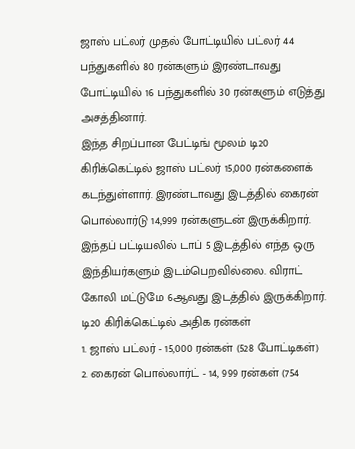ஜாஸ் பட்லர் முதல் போட்டியில் பட்லர் 44 பந்துகளில் 80 ரன்களும் இரண்டாவது போட்டியில் 16 பந்துகளில் 30 ரன்களும் எடுத்து அசத்தினார்.
இந்த சிறப்பான பேட்டிங் மூலம் டி20 கிரிக்கெட்டில் ஜாஸ் பட்லர் 15,000 ரன்களைக் கடந்துள்ளார். இரண்டாவது இடத்தில் கைரன் பொல்லார்டு 14,999 ரன்களுடன் இருக்கிறார்.
இந்தப் பட்டியலில் டாப் 5 இடத்தில் எந்த ஒரு இந்தியர்களும் இடம்பெறவில்லை. விராட் கோலி மட்டுமே 6ஆவது இடத்தில் இருக்கிறார்.
டி20 கிரிக்கெட்டில் அதிக ரன்கள்
1. ஜாஸ் பட்லர் - 15,000 ரன்கள் (528 போட்டிகள்)
2. கைரன் பொல்லார்ட் - 14, 999 ரன்கள் (754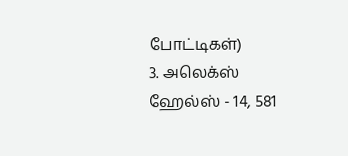போட்டிகள்)
3. அலெக்ஸ் ஹேல்ஸ் - 14, 581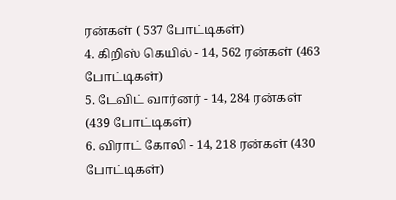ரன்கள் ( 537 போட்டிகள்)
4. கிறிஸ் கெயில் - 14, 562 ரன்கள் (463 போட்டிகள்)
5. டேவிட் வார்னர் - 14, 284 ரன்கள் (439 போட்டிகள்)
6. விராட் கோலி - 14, 218 ரன்கள் (430 போட்டிகள்)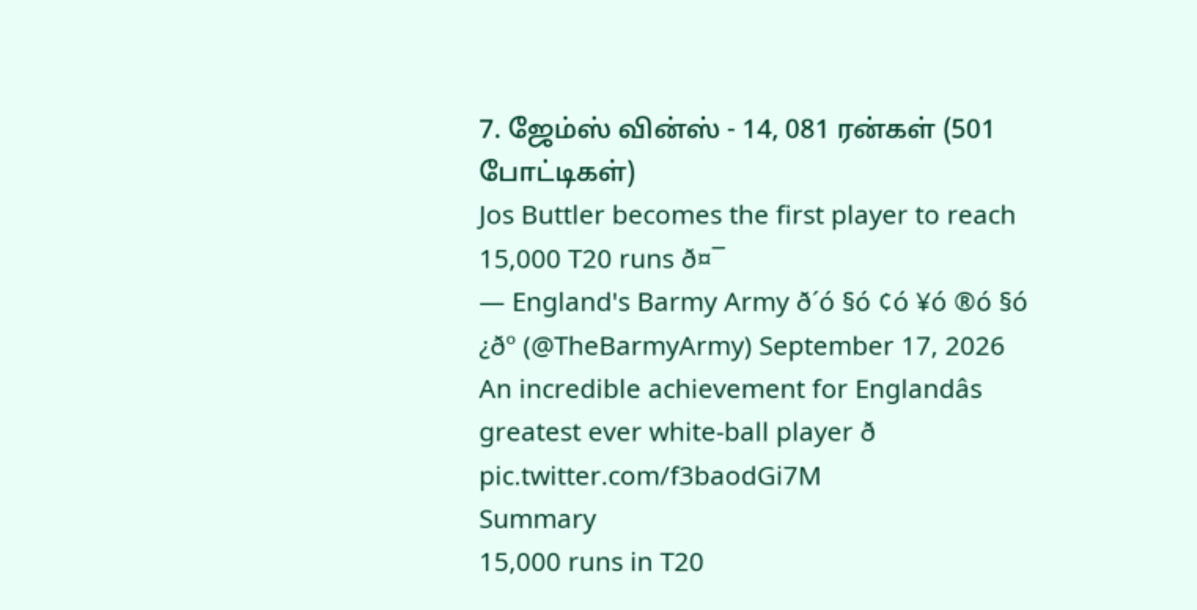7. ஜேம்ஸ் வின்ஸ் - 14, 081 ரன்கள் (501 போட்டிகள்)
Jos Buttler becomes the first player to reach 15,000 T20 runs ð¤¯
— England's Barmy Army ð´ó §ó ¢ó ¥ó ®ó §ó ¿ðº (@TheBarmyArmy) September 17, 2026
An incredible achievement for Englandâs greatest ever white-ball player ð pic.twitter.com/f3baodGi7M
Summary
15,000 runs in T20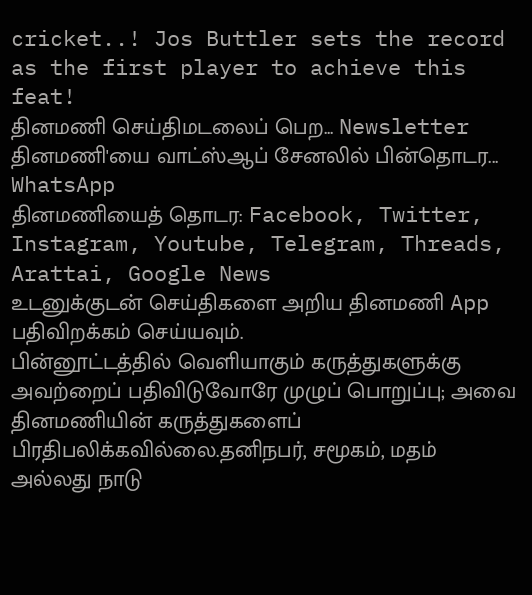cricket..! Jos Buttler sets the record as the first player to achieve this feat!
தினமணி செய்திமடலைப் பெற... Newsletter
தினமணி'யை வாட்ஸ்ஆப் சேனலில் பின்தொடர... WhatsApp
தினமணியைத் தொடர: Facebook, Twitter, Instagram, Youtube, Telegram, Threads, Arattai, Google News
உடனுக்குடன் செய்திகளை அறிய தினமணி App பதிவிறக்கம் செய்யவும்.
பின்னூட்டத்தில் வெளியாகும் கருத்துகளுக்கு அவற்றைப் பதிவிடுவோரே முழுப் பொறுப்பு; அவை தினமணியின் கருத்துகளைப் பிரதிபலிக்கவில்லை.தனிநபர், சமூகம், மதம் அல்லது நாடு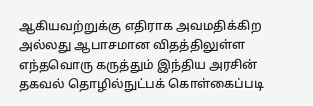ஆகியவற்றுக்கு எதிராக அவமதிக்கிற அல்லது ஆபாசமான விதத்திலுள்ள எந்தவொரு கருத்தும் இந்திய அரசின் தகவல் தொழில்நுட்பக் கொள்கைப்படி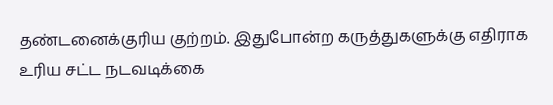தண்டனைக்குரிய குற்றம். இதுபோன்ற கருத்துகளுக்கு எதிராக உரிய சட்ட நடவடிக்கை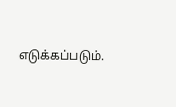எடுக்கப்படும்.